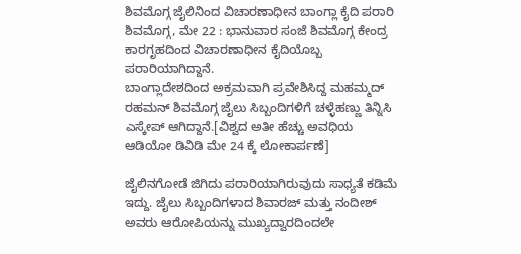ಶಿವಮೊಗ್ಗ ಜೈಲಿನಿಂದ ವಿಚಾರಣಾಧೀನ ಬಾಂಗ್ಲಾ ಕೈದಿ ಪರಾರಿ
ಶಿವಮೊಗ್ಗ, ಮೇ 22 : ಭಾನುವಾರ ಸಂಜೆ ಶಿವಮೊಗ್ಗ ಕೇಂದ್ರ ಕಾರಗೃಹದಿಂದ ವಿಚಾರಣಾಧೀನ ಕೈದಿಯೊಬ್ಬ ಪರಾರಿಯಾಗಿದ್ದಾನೆ.
ಬಾಂಗ್ಲಾದೇಶದಿಂದ ಅಕ್ರಮವಾಗಿ ಪ್ರವೇಶಿಸಿದ್ದ ಮಹಮ್ಮದ್ ರಹಮನ್ ಶಿವಮೊಗ್ಗ ಜೈಲು ಸಿಬ್ಬಂದಿಗಳಿಗೆ ಚಳ್ಳೆಹಣ್ಣು ತಿನ್ನಿಸಿ ಎಸ್ಕೇಪ್ ಆಗಿದ್ದಾನೆ.[ವಿಶ್ವದ ಅತೀ ಹೆಚ್ಚು ಅವಧಿಯ ಆಡಿಯೋ ಡಿವಿಡಿ ಮೇ 24 ಕ್ಕೆ ಲೋಕಾರ್ಪಣೆ]

ಜೈಲಿನಗೋಡೆ ಜಿಗಿದು ಪರಾರಿಯಾಗಿರುವುದು ಸಾಧ್ಯತೆ ಕಡಿಮೆ ಇದ್ದು. ಜೈಲು ಸಿಬ್ಬಂದಿಗಳಾದ ಶಿವಾರಜ್ ಮತ್ತು ನಂದೀಶ್ ಅವರು ಆರೋಪಿಯನ್ನು ಮುಖ್ಯದ್ವಾರದಿಂದಲೇ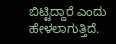ಬಿಟ್ಟಿದ್ದಾರೆ ಎಂದು ಹೇಳಲಾಗುತ್ತಿದೆ.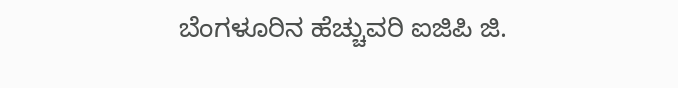ಬೆಂಗಳೂರಿನ ಹೆಚ್ಚುವರಿ ಐಜಿಪಿ ಜಿ.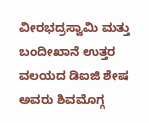ವೀರಭದ್ರಸ್ವಾಮಿ ಮತ್ತು ಬಂದೀಖಾನೆ ಉತ್ತರ ವಲಯದ ಡಿಐಜಿ ಶೇಷ ಅವರು ಶಿವಮೊಗ್ಗ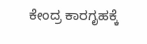ಕೇಂದ್ರ ಕಾರಗೃಹಕ್ಕೆ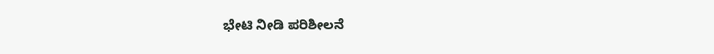ಭೇಟಿ ನೀಡಿ ಪರಿಶೀಲನೆ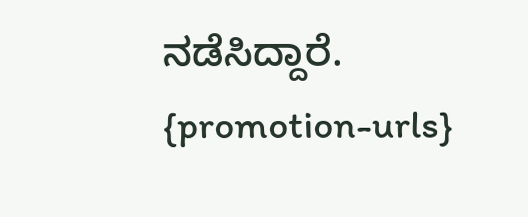ನಡೆಸಿದ್ದಾರೆ.
{promotion-urls}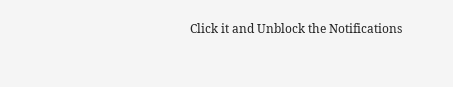Click it and Unblock the Notifications